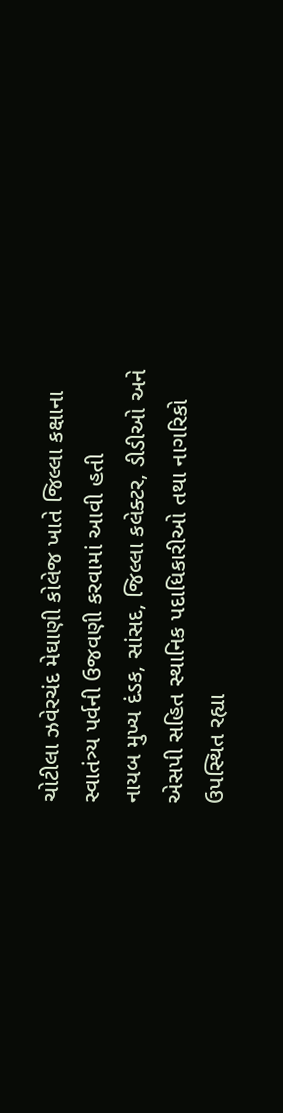ચોટીલા ઝવેરચંદ મેઘાણી કોલેજ ખાતે જિલ્લા કક્ષાના સ્વાતંત્ર્ય પર્વની ઉજવણી કરવામાં આવી હતી
નાયબ મુખ્ય દંડક, સાંસદ, જિલ્લા કલેક્ટર, ડીડીઓ અને એસપી સહિત સ્થાનિક પદાધિકારીઓ તથા નાગરિકો ઉપસ્થિત રહ્યા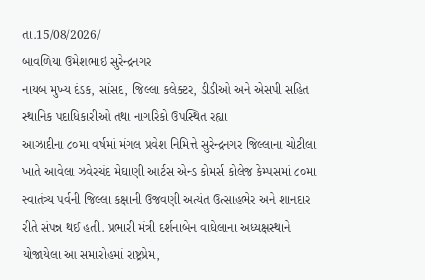તા.15/08/2026/
બાવળિયા ઉમેશભાઇ સુરેન્દ્રનગર
નાયબ મુખ્ય દંડક, સાંસદ, જિલ્લા કલેક્ટર, ડીડીઓ અને એસપી સહિત સ્થાનિક પદાધિકારીઓ તથા નાગરિકો ઉપસ્થિત રહ્યા
આઝાદીના ૮૦મા વર્ષમાં મંગલ પ્રવેશ નિમિત્તે સુરેન્દ્રનગર જિલ્લાના ચોટીલા ખાતે આવેલા ઝવેરચંદ મેઘાણી આર્ટસ એન્ડ કોમર્સ કોલેજ કેમ્પસમાં ૮૦મા સ્વાતંત્ર્ય પર્વની જિલ્લા કક્ષાની ઉજવણી અત્યંત ઉત્સાહભેર અને શાનદાર રીતે સંપન્ન થઈ હતી. પ્રભારી મંત્રી દર્શનાબેન વાઘેલાના અધ્યક્ષસ્થાને યોજાયેલા આ સમારોહમાં રાષ્ટ્રપ્રેમ,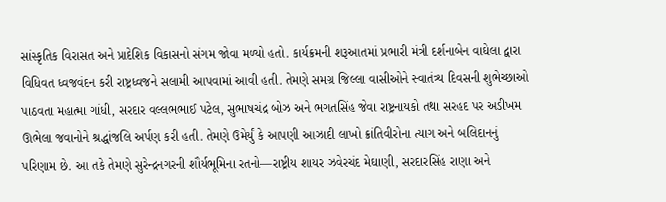સાંસ્કૃતિક વિરાસત અને પ્રાદેશિક વિકાસનો સંગમ જોવા મળ્યો હતો. કાર્યક્રમની શરૂઆતમાં પ્રભારી મંત્રી દર્શનાબેન વાઘેલા દ્વારા વિધિવત ધ્વજવંદન કરી રાષ્ટ્રધ્વજને સલામી આપવામાં આવી હતી. તેમણે સમગ્ર જિલ્લા વાસીઓને સ્વાતંત્ર્ય દિવસની શુભેચ્છાઓ પાઠવતા મહાત્મા ગાંધી, સરદાર વલ્લભભાઈ પટેલ, સુભાષચંદ્ર બોઝ અને ભગતસિંહ જેવા રાષ્ટ્રનાયકો તથા સરહદ પર અડીખમ ઊભેલા જવાનોને શ્રદ્ધાંજલિ અર્પણ કરી હતી. તેમણે ઉમેર્યું કે આપણી આઝાદી લાખો ક્રાંતિવીરોના ત્યાગ અને બલિદાનનું પરિણામ છે. આ તકે તેમણે સુરેન્દ્રનગરની શૌર્યભૂમિના રતનો—રાષ્ટ્રીય શાયર ઝવેરચંદ મેઘાણી, સરદારસિંહ રાણા અને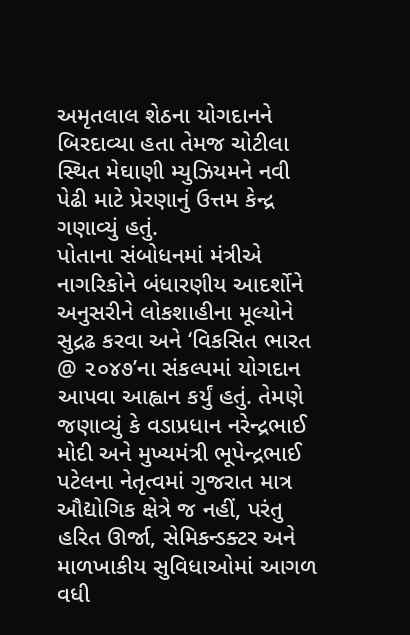અમૃતલાલ શેઠના યોગદાનને બિરદાવ્યા હતા તેમજ ચોટીલા સ્થિત મેઘાણી મ્યુઝિયમને નવી પેઢી માટે પ્રેરણાનું ઉત્તમ કેન્દ્ર ગણાવ્યું હતું.
પોતાના સંબોધનમાં મંત્રીએ નાગરિકોને બંધારણીય આદર્શોને અનુસરીને લોકશાહીના મૂલ્યોને સુદ્રઢ કરવા અને ‘વિકસિત ભારત @ ૨૦૪૭’ના સંકલ્પમાં યોગદાન આપવા આહ્વાન કર્યું હતું. તેમણે જણાવ્યું કે વડાપ્રધાન નરેન્દ્રભાઈ મોદી અને મુખ્યમંત્રી ભૂપેન્દ્રભાઈ પટેલના નેતૃત્વમાં ગુજરાત માત્ર ઔદ્યોગિક ક્ષેત્રે જ નહીં, પરંતુ હરિત ઊર્જા, સેમિકન્ડક્ટર અને માળખાકીય સુવિધાઓમાં આગળ વધી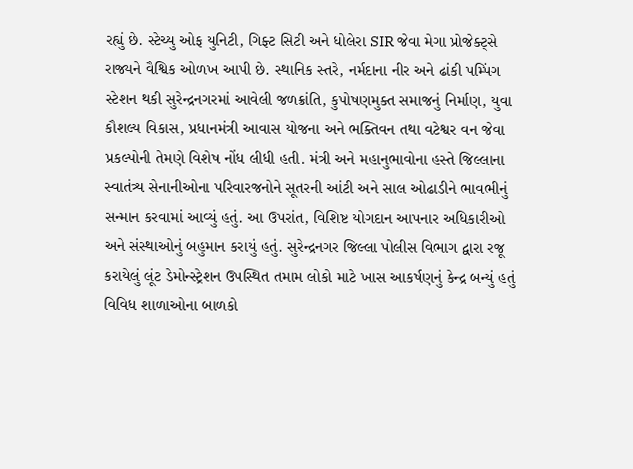રહ્યું છે. સ્ટેચ્યુ ઓફ યુનિટી, ગિફ્ટ સિટી અને ધોલેરા SIR જેવા મેગા પ્રોજેક્ટ્સે રાજ્યને વૈશ્વિક ઓળખ આપી છે. સ્થાનિક સ્તરે, નર્મદાના નીર અને ઢાંકી પમ્પિંગ સ્ટેશન થકી સુરેન્દ્રનગરમાં આવેલી જળક્રાંતિ, કુપોષણમુક્ત સમાજનું નિર્માણ, યુવા કૌશલ્ય વિકાસ, પ્રધાનમંત્રી આવાસ યોજના અને ભક્તિવન તથા વટેશ્વર વન જેવા પ્રકલ્પોની તેમણે વિશેષ નોંધ લીધી હતી. મંત્રી અને મહાનુભાવોના હસ્તે જિલ્લાના સ્વાતંત્ર્ય સેનાનીઓના પરિવારજનોને સૂતરની આંટી અને સાલ ઓઢાડીને ભાવભીનું સન્માન કરવામાં આવ્યું હતું. આ ઉપરાંત, વિશિષ્ટ યોગદાન આપનાર અધિકારીઓ અને સંસ્થાઓનું બહુમાન કરાયું હતું. સુરેન્દ્રનગર જિલ્લા પોલીસ વિભાગ દ્વારા રજૂ કરાયેલું લૂંટ ડેમોન્સ્ટ્રેશન ઉપસ્થિત તમામ લોકો માટે ખાસ આકર્ષણનું કેન્દ્ર બન્યું હતું વિવિધ શાળાઓના બાળકો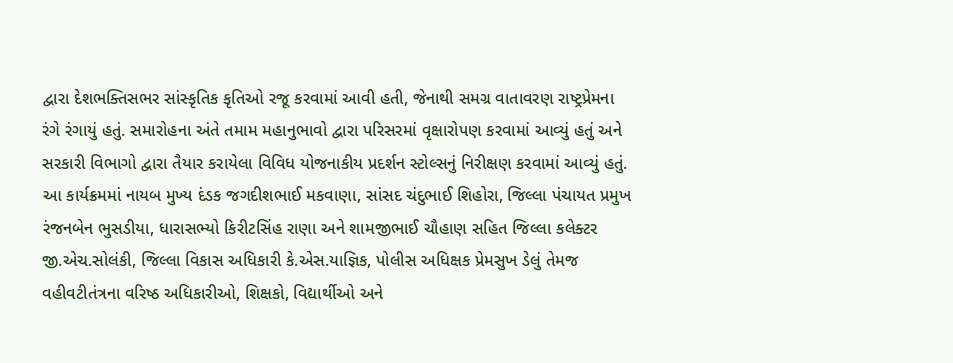દ્વારા દેશભક્તિસભર સાંસ્કૃતિક કૃતિઓ રજૂ કરવામાં આવી હતી, જેનાથી સમગ્ર વાતાવરણ રાષ્ટ્રપ્રેમના રંગે રંગાયું હતું. સમારોહના અંતે તમામ મહાનુભાવો દ્વારા પરિસરમાં વૃક્ષારોપણ કરવામાં આવ્યું હતું અને સરકારી વિભાગો દ્વારા તૈયાર કરાયેલા વિવિધ યોજનાકીય પ્રદર્શન સ્ટોલ્સનું નિરીક્ષણ કરવામાં આવ્યું હતું. આ કાર્યક્રમમાં નાયબ મુખ્ય દંડક જગદીશભાઈ મકવાણા, સાંસદ ચંદુભાઈ શિહોરા, જિલ્લા પંચાયત પ્રમુખ રંજનબેન ભુસડીયા, ધારાસભ્યો કિરીટસિંહ રાણા અને શામજીભાઈ ચૌહાણ સહિત જિલ્લા કલેક્ટર જી.એચ.સોલંકી, જિલ્લા વિકાસ અધિકારી કે.એસ.યાજ્ઞિક, પોલીસ અધિક્ષક પ્રેમસુખ ડેલું તેમજ વહીવટીતંત્રના વરિષ્ઠ અધિકારીઓ, શિક્ષકો, વિદ્યાર્થીઓ અને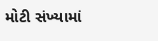મોટી સંખ્યામાં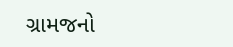ગ્રામજનો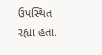ઉપસ્થિત રહ્યા હતા.